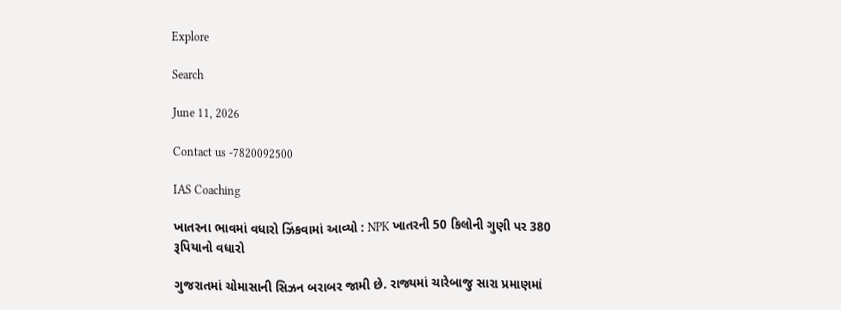Explore

Search

June 11, 2026

Contact us -7820092500

IAS Coaching

ખાતરના ભાવમાં વધારો ઝિંકવામાં આવ્યો : NPK ખાતરની 50 કિલોની ગુણી પર 380 રૂપિયાનો વધારો

ગુજરાતમાં ચોમાસાની સિઝન બરાબર જામી છે. રાજ્યમાં ચારેબાજુ સારા પ્રમાણમાં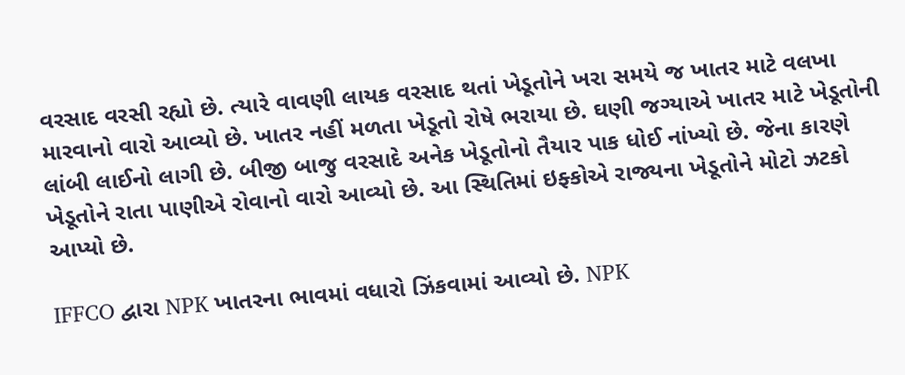વરસાદ વરસી રહ્યો છે. ત્યારે વાવણી લાયક વરસાદ થતાં ખેડૂતોને ખરા સમયે જ ખાતર માટે વલખા મારવાનો વારો આવ્યો છે. ખાતર નહીં મળતા ખેડૂતો રોષે ભરાયા છે. ઘણી જગ્યાએ ખાતર માટે ખેડૂતોની લાંબી લાઈનો લાગી છે. બીજી બાજુ વરસાદે અનેક ખેડૂતોનો તૈયાર પાક ધોઈ નાંખ્યો છે. જેના કારણે ખેડૂતોને રાતા પાણીએ રોવાનો વારો આવ્યો છે. આ સ્થિતિમાં ઇફ્કોએ રાજ્યના ખેડૂતોને મોટો ઝટકો આપ્યો છે.

IFFCO દ્વારા NPK ખાતરના ભાવમાં વધારો ઝિંકવામાં આવ્યો છે. NPK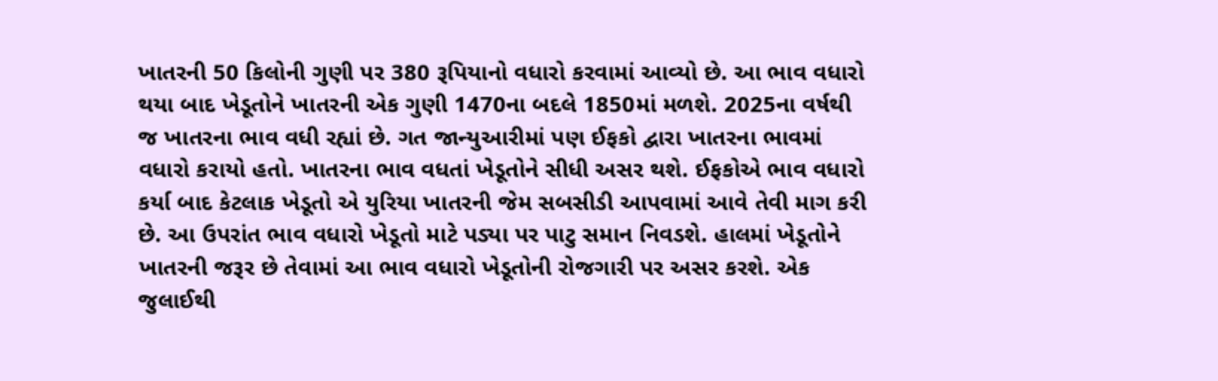ખાતરની 50 કિલોની ગુણી પર 380 રૂપિયાનો વધારો કરવામાં આવ્યો છે. આ ભાવ વધારો થયા બાદ ખેડૂતોને ખાતરની એક ગુણી 1470ના બદલે 1850માં મળશે. 2025ના વર્ષથી જ ખાતરના ભાવ વધી રહ્યાં છે. ગત જાન્યુઆરીમાં પણ ઈફકો દ્વારા ખાતરના ભાવમાં વધારો કરાયો હતો. ખાતરના ભાવ વધતાં ખેડૂતોને સીધી અસર થશે. ઈફકોએ ભાવ વધારો કર્યા બાદ કેટલાક ખેડૂતો એ યુરિયા ખાતરની જેમ સબસીડી આપવામાં આવે તેવી માગ કરી છે. આ ઉપરાંત ભાવ વધારો ખેડૂતો માટે પડ્યા પર પાટુ સમાન નિવડશે. હાલમાં ખેડૂતોને ખાતરની જરૂર છે તેવામાં આ ભાવ વધારો ખેડૂતોની રોજગારી પર અસર કરશે. એક જુલાઈથી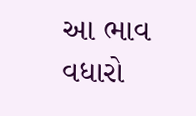આ ભાવ વધારો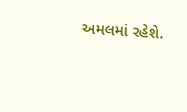અમલમાં રહેશે.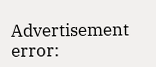Advertisement
error: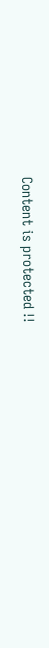Content is protected !!